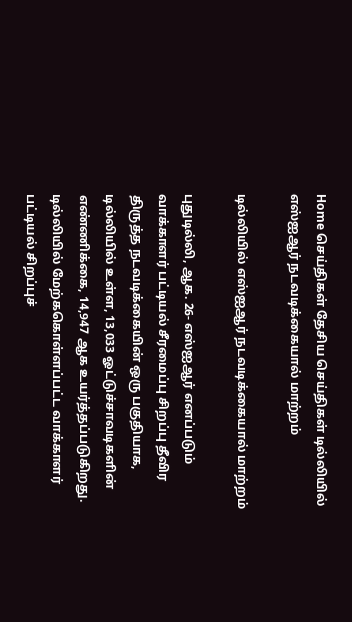Home செய்திகள் தேசிய செய்திகள் டில்லியில் எஸ்ஐஆர் நடவடிக்கையால் மாற்றம்

டில்லியில் எஸ்ஐஆர் நடவடிக்கையால் மாற்றம்

புதுடில்லி, ஆக. 26- எஸ்ஐஆர் எனப்படும் வாக்காளர் பட்டியல் சீரமைப்பு சிறப்பு தீவிர திருத்த நடவடிக்கையின் ஒரு பகுதியாக, டில்லியில் உள்ள, 13,033 ஓட்டுச்சாவடிகளின் எண்ணிக்கை, 14,947 ஆக உயர்த்தப்படுகிறது. டில்லியில் மேற்ககொள்ளப்பட்ட வாக்காளர் பட்டியல் சிறப்புச்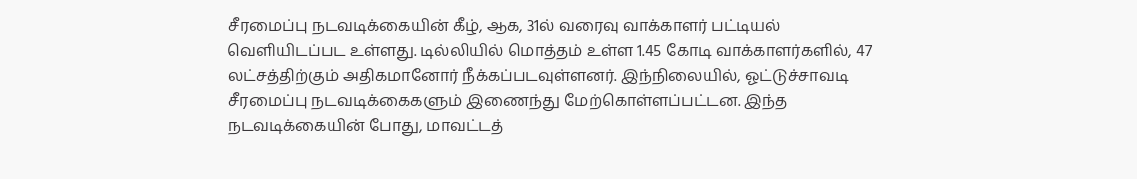சீரமைப்பு நடவடிக்கையின் கீழ், ஆக, 31ல் வரைவு வாக்காளர் பட்டியல் வெளியிடப்பட உள்ளது. டில்லியில் மொத்தம் உள்ள 1.45 கோடி வாக்காளர்களில், 47 லட்சத்திற்கும் அதிகமானோர் நீக்கப்படவுள்ளனர். இந்நிலையில், ஓட்டுச்சாவடி சீரமைப்பு நடவடிக்கைகளும் இணைந்து மேற்கொள்ளப்பட்டன. இந்த நடவடிக்கையின் போது, மாவட்டத்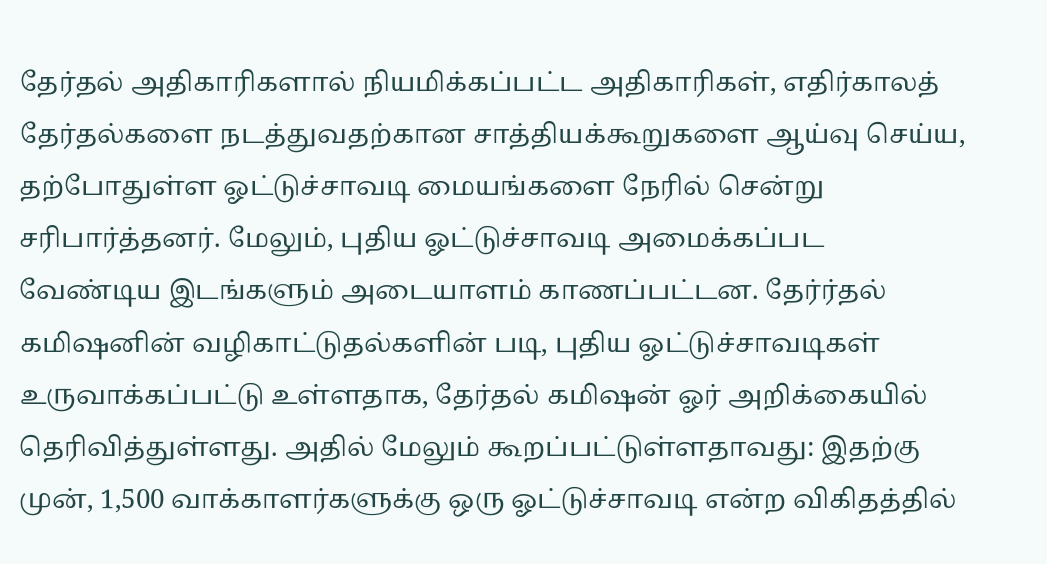தேர்தல் அதிகாரிகளால் நியமிக்கப்பட்ட அதிகாரிகள், எதிர்காலத் தேர்தல்களை நடத்துவதற்கான சாத்தியக்கூறுகளை ஆய்வு செய்ய, தற்போதுள்ள ஓட்டுச்சாவடி மையங்களை நேரில் சென்று சரிபார்த்தனர். மேலும், புதிய ஓட்டுச்சாவடி அமைக்கப்பட வேண்டிய இடங்களும் அடையாளம் காணப்பட்டன. தேர்ர்தல் கமிஷனின் வழிகாட்டுதல்களின் படி, புதிய ஓட்டுச்சாவடிகள் உருவாக்கப்பட்டு உள்ளதாக, தேர்தல் கமிஷன் ஓர் அறிக்கையில் தெரிவித்துள்ளது. அதில் மேலும் கூறப்பட்டுள்ளதாவது: இதற்கு முன், 1,500 வாக்காளர்களுக்கு ஒரு ஓட்டுச்சாவடி என்ற விகிதத்தில்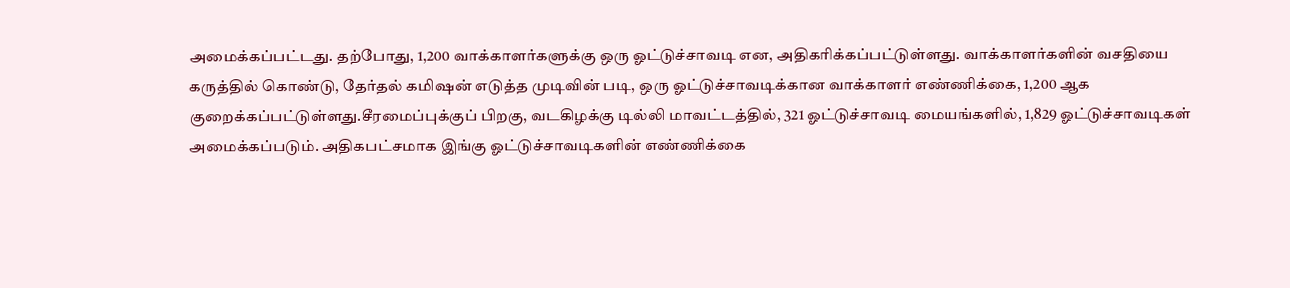அமைக்கப்பட்டது. தற்போது, 1,200 வாக்காளர்களுக்கு ஒரு ஓட்டுச்சாவடி என, அதிகரிக்கப்பட்டுள்ளது. வாக்காளர்களின் வசதியை கருத்தில் கொண்டு, தேர்தல் கமிஷன் எடுத்த முடிவின் படி, ஒரு ஓட்டுச்சாவடிக்கான வாக்காளர் எண்ணிக்கை, 1,200 ஆக குறைக்கப்பட்டுள்ளது.சீரமைப்புக்குப் பிறகு, வடகிழக்கு டில்லி மாவட்டத்தில், 321 ஓட்டுச்சாவடி மையங்களில், 1,829 ஓட்டுச்சாவடிகள் அமைக்கப்படும். அதிகபட்சமாக இங்கு ஓட்டுச்சாவடிகளின் எண்ணிக்கை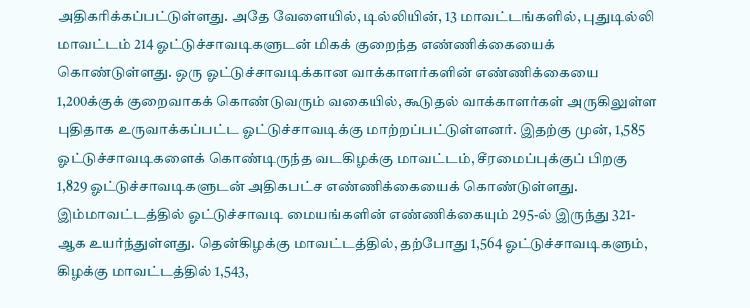அதிகரிக்கப்பட்டுள்ளது. அதே வேளையில், டில்லியின், 13 மாவட்டங்களில், புதுடில்லி மாவட்டம் 214 ஓட்டுச்சாவடிகளுடன் மிகக் குறைந்த எண்ணிக்கையைக் கொண்டுள்ளது. ஒரு ஓட்டுச்சாவடிக்கான வாக்காளர்களின் எண்ணிக்கையை 1,200க்குக் குறைவாகக் கொண்டுவரும் வகையில், கூடுதல் வாக்காளர்கள் அருகிலுள்ள புதிதாக உருவாக்கப்பட்ட ஓட்டுச்சாவடிக்கு மாற்றப்பட்டுள்ளனர். இதற்கு முன், 1,585 ஓட்டுச்சாவடிகளைக் கொண்டிருந்த வடகிழக்கு மாவட்டம், சீரமைப்புக்குப் பிறகு 1,829 ஓட்டுச்சாவடிகளுடன் அதிகபட்ச எண்ணிக்கையைக் கொண்டுள்ளது. இம்மாவட்டத்தில் ஓட்டுச்சாவடி மையங்களின் எண்ணிக்கையும் 295-ல் இருந்து 321-ஆக உயர்ந்துள்ளது. தென்கிழக்கு மாவட்டத்தில், தற்போது 1,564 ஓட்டுச்சாவடிகளும், கிழக்கு மாவட்டத்தில் 1,543,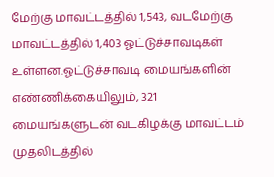மேற்கு மாவட்டத்தில் 1,543, வடமேற்கு மாவட்டத்தில் 1,403 ஓட்டுச்சாவடிகள் உள்ளன.ஓட்டுச்சாவடி மையங்களின் எண்ணிக்கையிலும், 321 மையங்களுடன் வடகிழக்கு மாவட்டம் முதலிடத்தில்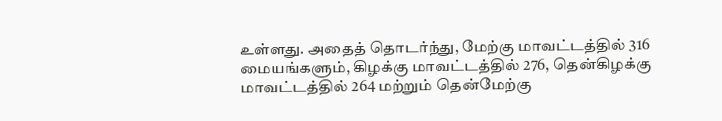உள்ளது. அதைத் தொடர்ந்து, மேற்கு மாவட்டத்தில் 316 மையங்களும், கிழக்கு மாவட்டத்தில் 276, தென்கிழக்கு மாவட்டத்தில் 264 மற்றும் தென்மேற்கு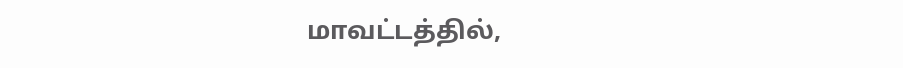மாவட்டத்தில்,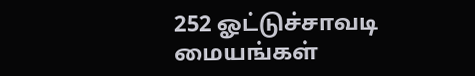252 ஓட்டுச்சாவடி மையங்கள்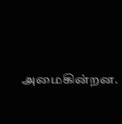அமைகின்றன.